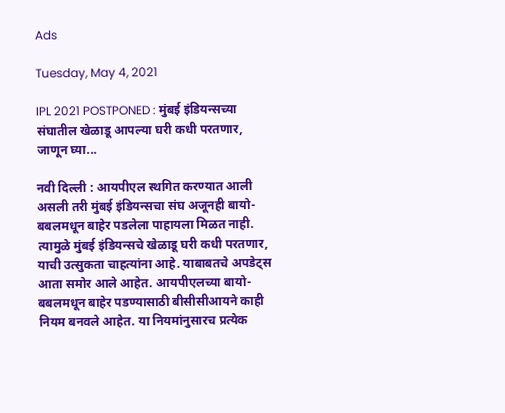Ads

Tuesday, May 4, 2021

IPL 2021 POSTPONED : मुंबई इंडियन्सच्या संघातील खेळाडू आपल्या घरी कधी परतणार, जाणून घ्या...

नवी दिल्ली : आयपीएल स्थगित करण्यात आली असली तरी मुंबई इंडियन्सचा संघ अजूनही बायो-बबलमधून बाहेर पडलेला पाहायला मिळत नाही. त्यामुळे मुंबई इंडियन्सचे खेळाडू घरी कधी परतणार, याची उत्सुकता चाहत्यांना आहे. याबाबतचे अपडेट्स आता समोर आले आहेत. आयपीएलच्या बायो-बबलमधून बाहेर पडण्यासाठी बीसीसीआयने काही नियम बनवले आहेत. या नियमांनुसारच प्रत्येक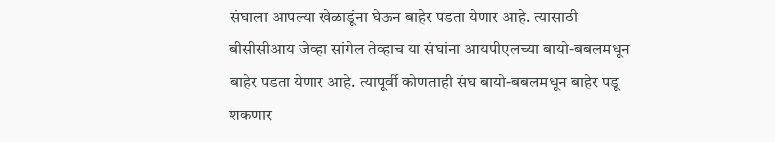संघाला आपल्या खेळाडूंना घेऊन बाहेर पडता येणार आहे. त्यासाठी बीसीसीआय जेव्हा सांगेल तेव्हाच या संघांना आयपीएलच्या बायो-बबलमधून बाहेर पडता येणार आहे. त्यापूर्वी कोणताही संघ बायो-बबलमधून बाहेर पडू शकणार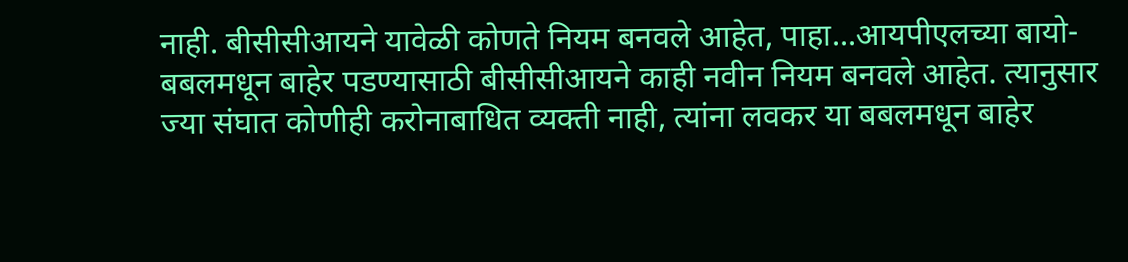नाही. बीसीसीआयने यावेळी कोणते नियम बनवले आहेत, पाहा...आयपीएलच्या बायो-बबलमधून बाहेर पडण्यासाठी बीसीसीआयने काही नवीन नियम बनवले आहेत. त्यानुसार ज्या संघात कोणीही करोनाबाधित व्यक्ती नाही, त्यांना लवकर या बबलमधून बाहेर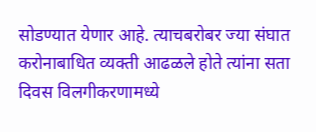सोडण्यात येणार आहे. त्याचबरोबर ज्या संघात करोनाबाधित व्यक्ती आढळले होते त्यांना सता दिवस विलगीकरणामध्ये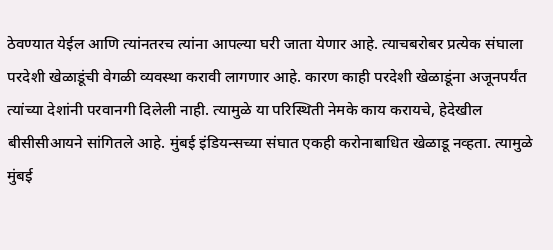ठेवण्यात येईल आणि त्यांनतरच त्यांना आपल्या घरी जाता येणार आहे. त्याचबरोबर प्रत्येक संघाला परदेशी खेळाडूंची वेगळी व्यवस्था करावी लागणार आहे. कारण काही परदेशी खेळाडूंना अजूनपर्यंत त्यांच्या देशांनी परवानगी दिलेली नाही. त्यामुळे या परिस्थिती नेमके काय करायचे, हेदेखील बीसीसीआयने सांगितले आहे. मुंबई इंडियन्सच्या संघात एकही करोनाबाधित खेळाडू नव्हता. त्यामुळे मुंबई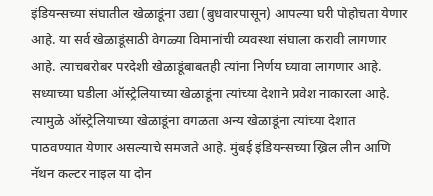इंडियन्सच्या संघातील खेळाडूंना उद्या (बुधवारपासून) आपल्या घरी पोहोचता येणार आहे. या सर्व खेळाडूंसाठी वेगळ्या विमानांची व्यवस्था संघाला करावी लागणार आहे. त्याचबरोबर परदेशी खेळाडूंबाबतही त्यांना निर्णय घ्यावा लागणार आहे. सध्याच्या घडीला ऑस्ट्रेलियाच्या खेळाडूंना त्यांच्या देशाने प्रवेश नाकारला आहे. त्यामुळे ऑस्ट्रेलियाच्या खेळाडूंना वगळता अन्य खेळाडूंना त्यांच्या देशात पाठवण्यात येणार असल्याचे समजते आहे. मुंबई इंडियन्सच्या ख्रिल लीन आणि नॅथन कल्टर नाइल या दोन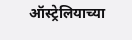ऑस्ट्रेलियाच्या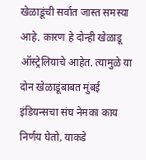खेळाडूंची सर्वात जास्त समस्या आहे. कारण हे दोन्ही खेळाडू ऑस्ट्रेलियाचे आहेत. त्यामुळे या दोन खेळाडूंबाबत मुंबई इंडियन्सचा संघ नेमका काय निर्णय घेतो, याकडे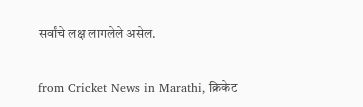सर्वांचे लक्ष लागलेले असेल.


from Cricket News in Marathi, क्रिकेट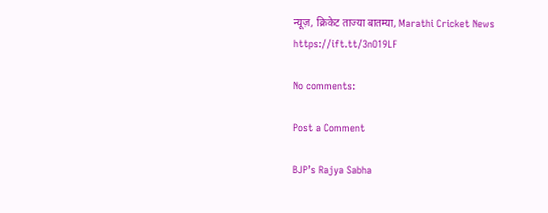न्यूज़, क्रिकेट ताज्या बातम्या, Marathi Cricket News https://ift.tt/3nO19LF

No comments:

Post a Comment

BJP’s Rajya Sabha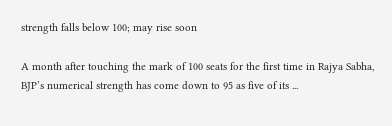strength falls below 100; may rise soon

A month after touching the mark of 100 seats for the first time in Rajya Sabha, BJP’s numerical strength has come down to 95 as five of its ...